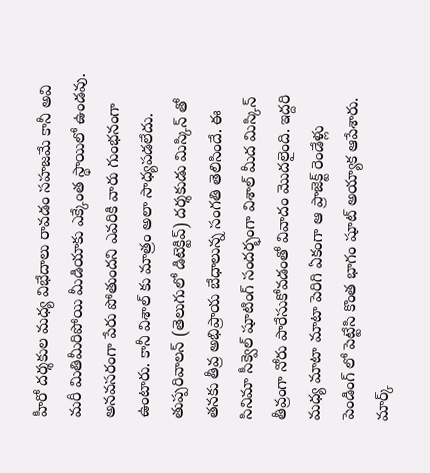హీరో దర్శకుల మధ్య విభేదాలు రావడం సహజమే కానీ అవి మరీ మితిమీరిపోయి మీడియాకు ఎక్కేంత స్థాయిలో ఉండవు. అనవసరంగా పేరు పోతుందని ఎవరికి వారు గుంభనంగా ఉంటారు. కానీ విశాల్ కు మాత్రం అలా సాధ్యపడలేదు. తుప్పరివాలన్ (తెలుగులో డిటెక్టివ్) దర్శకుడు మిస్కిన్ తో తనకు తీవ్ర అభిప్రాయ బేధాలున్న సంగతి తెలిసిందే. ఈ సినిమా సీక్వెల్ షూటింగ్ సందర్భంగా విశాల్ మీద మిస్కిన్ తీవ్రంగా నోరు పారేసుకోవడంతో వివాదం మొదలైంది. ఇద్దరి మధ్య మాటా మాటా పెరిగి ఏకంగా ఆ ప్రాజెక్ట్ రెండేళ్లు పెండింగ్ లో పెట్టేసి కొంత భాగం షూట్ అయ్యాక ఆపేశారు.
మార్క్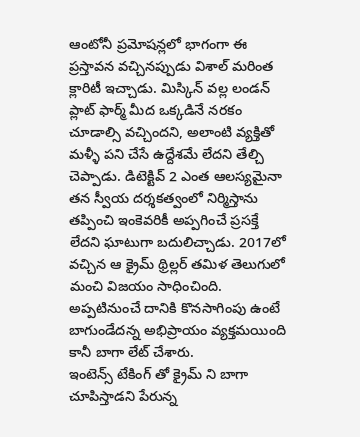ఆంటోనీ ప్రమోషన్లలో భాగంగా ఈ ప్రస్తావన వచ్చినప్పుడు విశాల్ మరింత క్లారిటీ ఇచ్చాడు. మిస్కిన్ వల్ల లండన్ ప్లాట్ ఫార్మ్ మీద ఒక్కడినే నరకం చూడాల్సి వచ్చిందని, అలాంటి వ్యక్తితో మళ్ళీ పని చేసే ఉద్దేశమే లేదని తేల్చి చెప్పాడు. డిటెక్టివ్ 2 ఎంత ఆలస్యమైనా తన స్వీయ దర్శకత్వంలో నిర్మిస్తాను తప్పించి ఇంకెవరికీ అప్పగించే ప్రసక్తే లేదని ఘాటుగా బదులిచ్చాడు. 2017లో వచ్చిన ఆ క్రైమ్ థ్రిల్లర్ తమిళ తెలుగులో మంచి విజయం సాధించింది. అప్పటినుంచే దానికి కొనసాగింపు ఉంటే బాగుండేదన్న అభిప్రాయం వ్యక్తమయింది కానీ బాగా లేట్ చేశారు.
ఇంటెన్స్ టేకింగ్ తో క్రైమ్ ని బాగా చూపిస్తాడని పేరున్న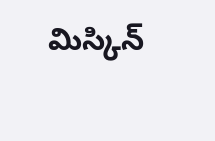మిస్కిన్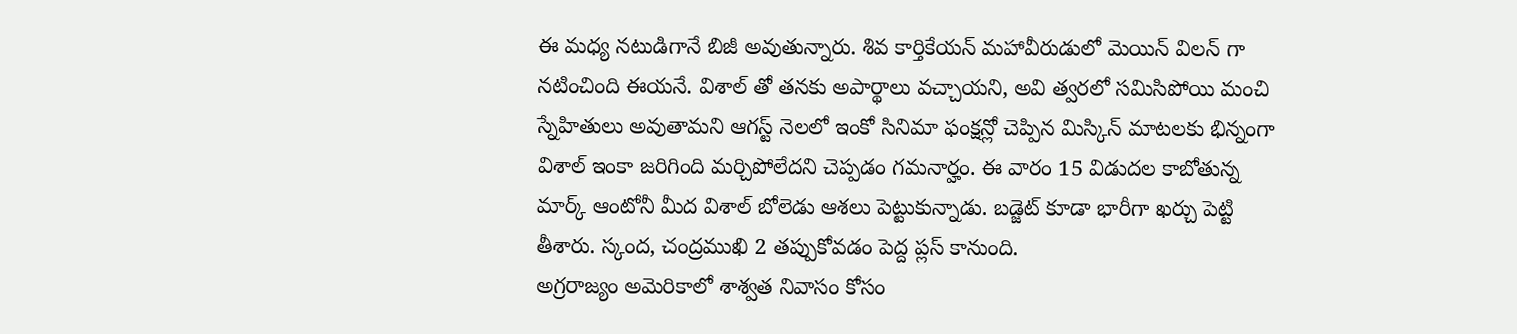ఈ మధ్య నటుడిగానే బిజీ అవుతున్నారు. శివ కార్తికేయన్ మహావీరుడులో మెయిన్ విలన్ గా నటించింది ఈయనే. విశాల్ తో తనకు అపార్థాలు వచ్చాయని, అవి త్వరలో సమిసిపోయి మంచి స్నేహితులు అవుతామని ఆగస్ట్ నెలలో ఇంకో సినిమా ఫంక్షన్లో చెప్పిన మిస్కిన్ మాటలకు భిన్నంగా విశాల్ ఇంకా జరిగింది మర్చిపోలేదని చెప్పడం గమనార్హం. ఈ వారం 15 విడుదల కాబోతున్న మార్క్ ఆంటోనీ మీద విశాల్ బోలెడు ఆశలు పెట్టుకున్నాడు. బడ్జెట్ కూడా భారీగా ఖర్చు పెట్టి తీశారు. స్కంద, చంద్రముఖి 2 తప్పుకోవడం పెద్ద ప్లస్ కానుంది.
అగ్రరాజ్యం అమెరికాలో శాశ్వత నివాసం కోసం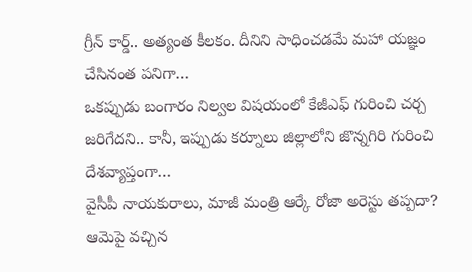గ్రీన్ కార్డ్.. అత్యంత కీలకం. దీనిని సాధించడమే మహా యజ్ఞం చేసినంత పనిగా…
ఒకప్పుడు బంగారం నిల్వల విషయంలో కేజీఎఫ్ గురించి చర్చ జరిగేదని.. కానీ, ఇప్పుడు కర్నూలు జిల్లాలోని జొన్నగిరి గురించి దేశవ్యాప్తంగా…
వైసీపీ నాయకురాలు, మాజీ మంత్రి ఆర్కే రోజా అరెస్టు తప్పదా? ఆమెపై వచ్చిన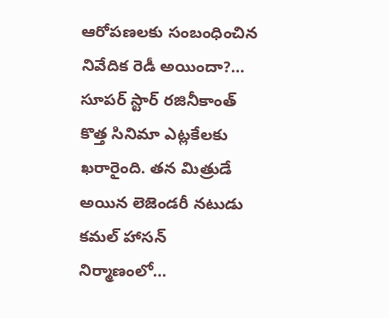ఆరోపణలకు సంబంధించిన నివేదిక రెడీ అయిందా?…
సూపర్ స్టార్ రజినీకాంత్ కొత్త సినిమా ఎట్లకేలకు ఖరారైంది. తన మిత్రుడే అయిన లెజెండరీ నటుడు కమల్ హాసన్ నిర్మాణంలో…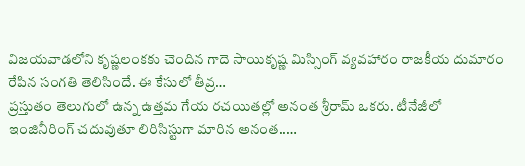విజయవాడలోని కృష్ణలంకకు చెందిన గాదె సాయికృష్ణ మిస్సింగ్ వ్యవహారం రాజకీయ దుమారం రేపిన సంగతి తెలిసిందే. ఈ కేసులో తీవ్ర…
ప్రస్తుతం తెలుగులో ఉన్న ఉత్తమ గేయ రచయితల్లో అనంత శ్రీరామ్ ఒకరు. టీనేజీలో ఇంజినీరింగ్ చదువుతూ లిరిసిస్టుగా మారిన అనంత..…